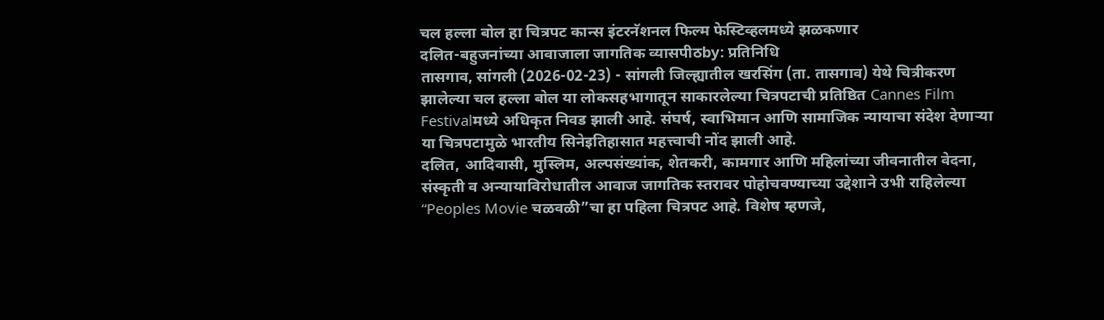चल हल्ला बोल हा चित्रपट कान्स इंटरनॅशनल फिल्म फेस्टिव्हलमध्ये झळकणार
दलित-बहुजनांच्या आवाजाला जागतिक व्यासपीठby: प्रतिनिधि
तासगाव, सांगली (2026-02-23) - सांगली जिल्ह्यातील खरसिंग (ता. तासगाव) येथे चित्रीकरण झालेल्या चल हल्ला बोल या लोकसहभागातून साकारलेल्या चित्रपटाची प्रतिष्ठित Cannes Film Festivalमध्ये अधिकृत निवड झाली आहे. संघर्ष, स्वाभिमान आणि सामाजिक न्यायाचा संदेश देणाऱ्या या चित्रपटामुळे भारतीय सिनेइतिहासात महत्त्वाची नोंद झाली आहे.
दलित, आदिवासी, मुस्लिम, अल्पसंख्यांक, शेतकरी, कामगार आणि महिलांच्या जीवनातील वेदना, संस्कृती व अन्यायाविरोधातील आवाज जागतिक स्तरावर पोहोचवण्याच्या उद्देशाने उभी राहिलेल्या “Peoples Movie चळवळी”चा हा पहिला चित्रपट आहे. विशेष म्हणजे,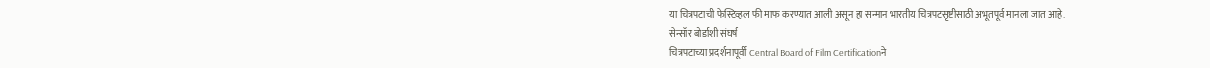या चित्रपटाची फेस्टिव्हल फी माफ करण्यात आली असून हा सन्मान भारतीय चित्रपटसृष्टीसाठी अभूतपूर्व मानला जात आहे.
सेन्सॉर बोर्डाशी संघर्ष
चित्रपटाच्या प्रदर्शनापूर्वी Central Board of Film Certificationने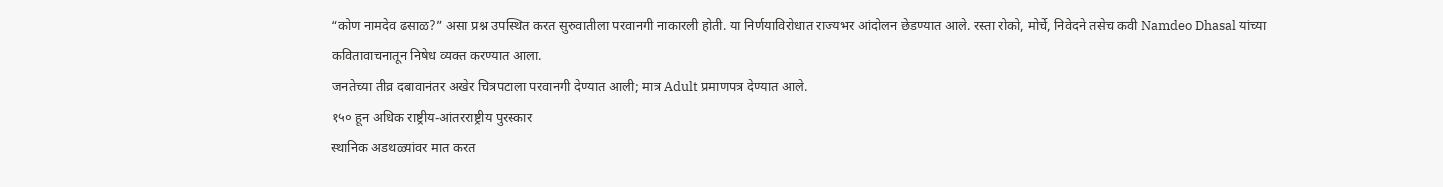“कोण नामदेव ढसाळ?” असा प्रश्न उपस्थित करत सुरुवातीला परवानगी नाकारली होती. या निर्णयाविरोधात राज्यभर आंदोलन छेडण्यात आले. रस्ता रोको, मोर्चे, निवेदने तसेच कवी Namdeo Dhasal यांच्या कवितावाचनातून निषेध व्यक्त करण्यात आला.
जनतेच्या तीव्र दबावानंतर अखेर चित्रपटाला परवानगी देण्यात आली; मात्र Adult प्रमाणपत्र देण्यात आले.
१५० हून अधिक राष्ट्रीय-आंतरराष्ट्रीय पुरस्कार
स्थानिक अडथळ्यांवर मात करत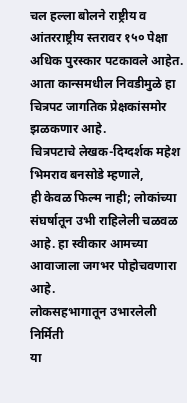चल हल्ला बोलने राष्ट्रीय व आंतरराष्ट्रीय स्तरावर १५० पेक्षा अधिक पुरस्कार पटकावले आहेत. आता कान्समधील निवडीमुळे हा चित्रपट जागतिक प्रेक्षकांसमोर झळकणार आहे.
चित्रपटाचे लेखक-दिग्दर्शक महेश भिमराव बनसोडे म्हणाले,
ही केवळ फिल्म नाही; लोकांच्या संघर्षातून उभी राहिलेली चळवळ आहे. हा स्वीकार आमच्या आवाजाला जगभर पोहोचवणारा आहे.
लोकसहभागातून उभारलेली निर्मिती
या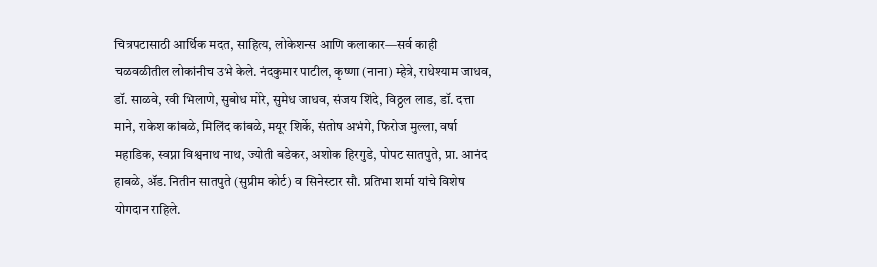चित्रपटासाठी आर्थिक मदत, साहित्य, लोकेशन्स आणि कलाकार—सर्व काही चळवळीतील लोकांनीच उभे केले. नंदकुमार पाटील, कृष्णा (नाना) म्हेत्रे, राधेश्याम जाधव, डॉ. साळवे, रवी भिलाणे, सुबोध मोरे, सुमेध जाधव, संजय शिंदे, विठ्ठल लाड, डॉ. दत्ता माने, राकेश कांबळे, मिलिंद कांबळे, मयूर शिर्के, संतोष अभंगे, फिरोज मुल्ला, वर्षा महाडिक, स्वप्ना विश्वनाथ नाथ, ज्योती बडेकर, अशोक हिरगुडे, पोपट सातपुते, प्रा. आनंद हाबळे, ॲड. नितीन सातपुते (सुप्रीम कोर्ट) व सिनेस्टार सौ. प्रतिभा शर्मा यांचे विशेष योगदान राहिले.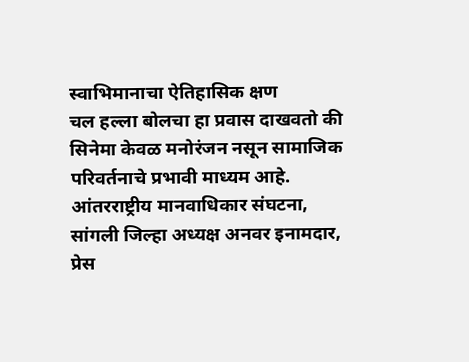स्वाभिमानाचा ऐतिहासिक क्षण
चल हल्ला बोलचा हा प्रवास दाखवतो की सिनेमा केवळ मनोरंजन नसून सामाजिक परिवर्तनाचे प्रभावी माध्यम आहे. आंतरराष्ट्रीय मानवाधिकार संघटना, सांगली जिल्हा अध्यक्ष अनवर इनामदार, प्रेस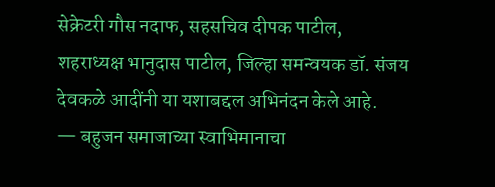सेक्रेटरी गौस नदाफ, सहसचिव दीपक पाटील, शहराध्यक्ष भानुदास पाटील, जिल्हा समन्वयक डॉ. संजय देवकळे आदींनी या यशाबद्दल अभिनंदन केले आहे.
— बहुजन समाजाच्या स्वाभिमानाचा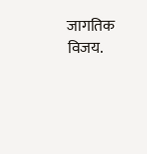जागतिक विजय.